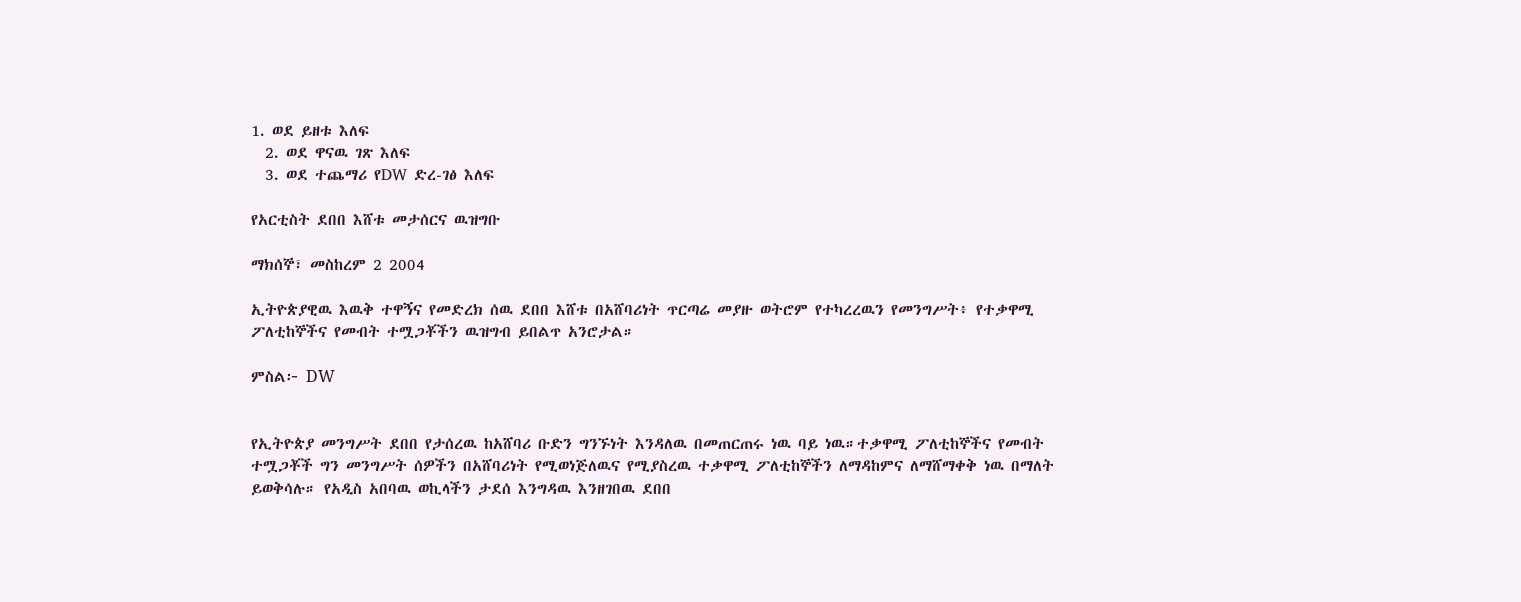1. ወደ ይዘቱ እለፍ
  2. ወደ ዋናዉ ገጽ እለፍ
  3. ወደ ተጨማሪ የDW ድረ-ገፅ እለፍ

የአርቲስት ደበበ እሸቱ መታሰርና ዉዝግቡ

ማክሰኞ፣ መስከረም 2 2004

ኢትዮጵያዊዉ እዉቅ ተዋኝና የመድረክ ሰዉ ደበበ እሸቱ በአሸባሪነት ጥርጣሬ መያዙ ወትሮም የተካረረዉን የመንግሥት፥ የተቃዋሚ ፖለቲከኞችና የመብት ተሟጋቾችን ዉዝግብ ይበልጥ አንሮታል።

ምስል፦ DW


የኢትዮጵያ መንግሥት ደበበ የታሰረዉ ከአሸባሪ ቡድን ግንኙነት እንዳለዉ በመጠርጠሩ ነዉ ባይ ነዉ።ተቃዋሚ ፖለቲከኞችና የመብት ተሟጋቾች ግን መንግሥት ሰዎችን በአሸባሪነት የሚወነጅለዉና የሚያስረዉ ተቃዋሚ ፖለቲከኞችን ለማዳከምና ለማሸማቀቅ ነዉ በማለት ይወቅሳሉ። የአዲስ አበባዉ ወኪላችን ታደሰ እንግዳዉ እንዘገበዉ ደበበ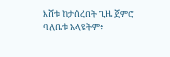እሸቱ ከታሰረበት ጊዜ ጀምሮ ባለቤቱ አላዩትም፥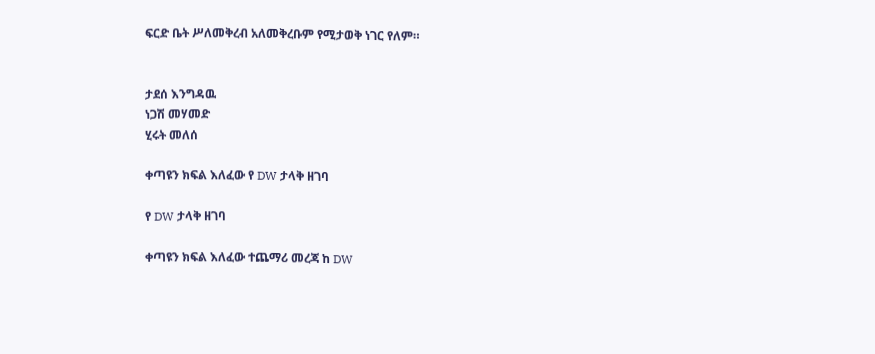ፍርድ ቤት ሥለመቅረብ አለመቅረቡም የሚታወቅ ነገር የለም።


ታደሰ እንግዳዉ
ነጋሽ መሃመድ
ሂሩት መለሰ

ቀጣዩን ክፍል እለፈው የ DW ታላቅ ዘገባ

የ DW ታላቅ ዘገባ

ቀጣዩን ክፍል እለፈው ተጨማሪ መረጃ ከ DW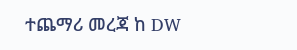ተጨማሪ መረጃ ከ DW